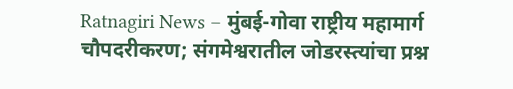Ratnagiri News – मुंबई-गोवा राष्ट्रीय महामार्ग चौपदरीकरण; संगमेश्वरातील जोडरस्त्यांचा प्रश्न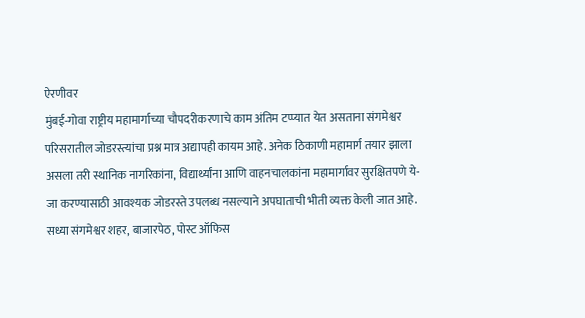ऐरणीवर
मुंबई-गोवा राष्ट्रीय महामार्गाच्या चौपदरीकरणाचे काम अंतिम टप्प्यात येत असताना संगमेश्वर परिसरातील जोडरस्त्यांचा प्रश्न मात्र अद्यापही कायम आहे. अनेक ठिकाणी महामार्ग तयार झाला असला तरी स्थानिक नागरिकांना, विद्यार्थ्यांना आणि वाहनचालकांना महामार्गावर सुरक्षितपणे ये-जा करण्यासाठी आवश्यक जोडरस्ते उपलब्ध नसल्याने अपघाताची भीती व्यक्त केली जात आहे.
सध्या संगमेश्वर शहर, बाजारपेठ, पोस्ट ऑफिस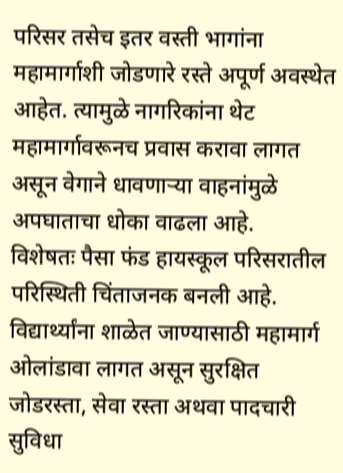परिसर तसेच इतर वस्ती भागांना महामार्गाशी जोडणारे रस्ते अपूर्ण अवस्थेत आहेत. त्यामुळे नागरिकांना थेट महामार्गावरूनच प्रवास करावा लागत असून वेगाने धावणाऱ्या वाहनांमुळे अपघाताचा धोका वाढला आहे.
विशेषतः पैसा फंड हायस्कूल परिसरातील परिस्थिती चिंताजनक बनली आहे. विद्यार्थ्यांना शाळेत जाण्यासाठी महामार्ग ओलांडावा लागत असून सुरक्षित जोडरस्ता, सेवा रस्ता अथवा पादचारी सुविधा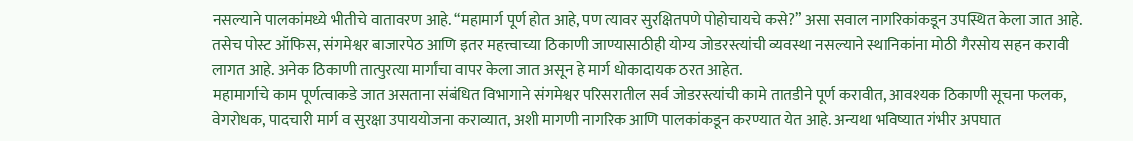नसल्याने पालकांमध्ये भीतीचे वातावरण आहे. “महामार्ग पूर्ण होत आहे, पण त्यावर सुरक्षितपणे पोहोचायचे कसे?” असा सवाल नागरिकांकडून उपस्थित केला जात आहे. तसेच पोस्ट ऑफिस, संगमेश्वर बाजारपेठ आणि इतर महत्त्वाच्या ठिकाणी जाण्यासाठीही योग्य जोडरस्त्यांची व्यवस्था नसल्याने स्थानिकांना मोठी गैरसोय सहन करावी लागत आहे. अनेक ठिकाणी तात्पुरत्या मार्गांचा वापर केला जात असून हे मार्ग धोकादायक ठरत आहेत.
महामार्गाचे काम पूर्णत्वाकडे जात असताना संबंधित विभागाने संगमेश्वर परिसरातील सर्व जोडरस्त्यांची कामे तातडीने पूर्ण करावीत, आवश्यक ठिकाणी सूचना फलक, वेगरोधक, पादचारी मार्ग व सुरक्षा उपाययोजना कराव्यात, अशी मागणी नागरिक आणि पालकांकडून करण्यात येत आहे. अन्यथा भविष्यात गंभीर अपघात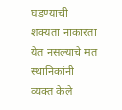घडण्याची शक्यता नाकारता येत नसल्याचे मत स्थानिकांनी व्यक्त केले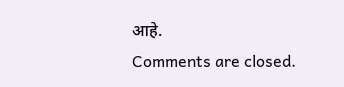आहे.
Comments are closed.